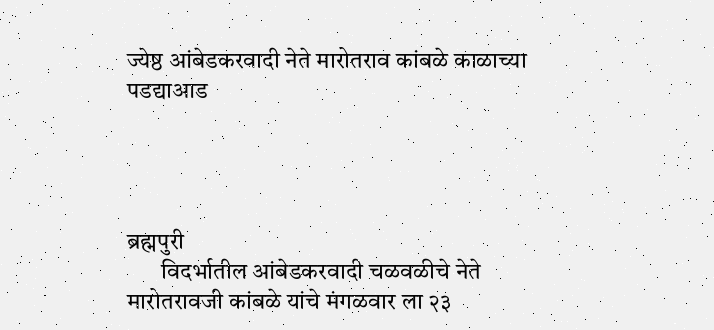ज्येष्ठ आंबेडकरवादी नेते मारोतराव कांबळे काळाच्या पडद्याआड




ब्रह्मपुरी
       विदर्भातील आंबेडकरवादी चळवळीचे नेते मारोतरावजी कांबळे यांचे मंगळवार ला २३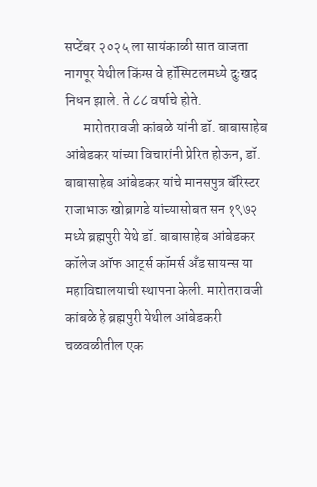सप्टेंबर २०२५ ला सायंकाळी सात वाजता नागपूर येथील किंग्स वे हॉस्पिटलमध्ये दुःखद निधन झाले. ते ८८ वर्षाचे होते.
       मारोतरावजी कांबळे यांनी डॉ. बाबासाहेब आंबेडकर यांच्या विचारांनी प्रेरित होऊन, डॉ. बाबासाहेब आंबेडकर यांचे मानसपुत्र बॅरिस्टर राजाभाऊ खोब्रागडे यांच्यासोबत सन १९७२ मध्ये ब्रह्मपुरी येथे डॉ. बाबासाहेब आंबेडकर कॉलेज ऑफ आर्ट्स कॉमर्स अँड सायन्स या महाविद्यालयाची स्थापना केली. मारोतरावजी कांबळे हे ब्रह्मपुरी येथील आंबेडकरी चळवळीतील एक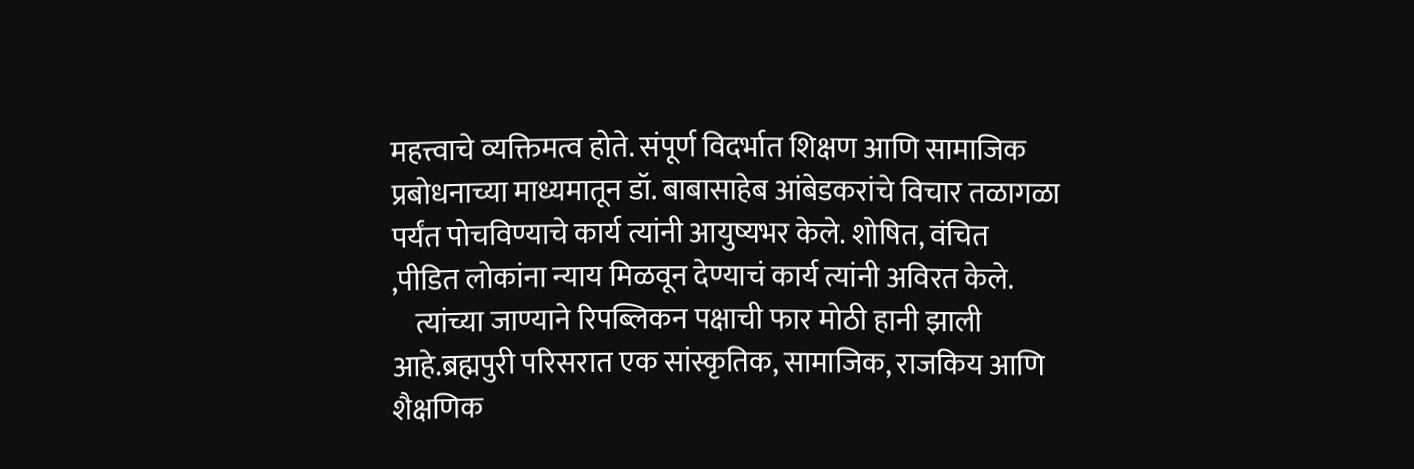महत्त्वाचे व्यक्तिमत्व होते. संपूर्ण विदर्भात शिक्षण आणि सामाजिक प्रबोधनाच्या माध्यमातून डॉ. बाबासाहेब आंबेडकरांचे विचार तळागळा पर्यंत पोचविण्याचे कार्य त्यांनी आयुष्यभर केले. शोषित, वंचित ,पीडित लोकांना न्याय मिळवून देण्याचं कार्य त्यांनी अविरत केले.
    त्यांच्या जाण्याने रिपब्लिकन पक्षाची फार मोठी हानी झाली आहे.ब्रह्मपुरी परिसरात एक सांस्कृतिक, सामाजिक, राजकिय आणि शैक्षणिक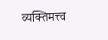व्यक्तिमत्त्व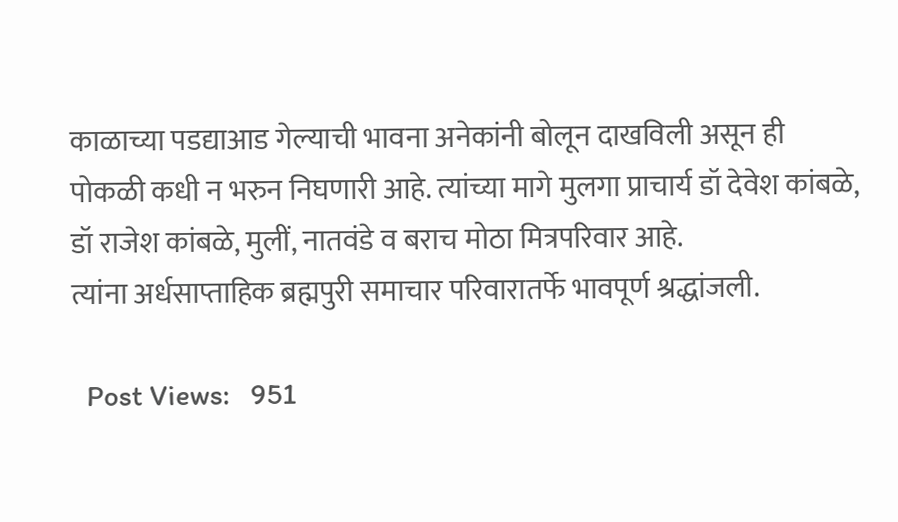काळाच्या पडद्याआड गेल्याची भावना अनेकांनी बोलून दाखविली असून ही पोकळी कधी न भरुन निघणारी आहे. त्यांच्या मागे मुलगा प्राचार्य डॉ देवेश कांबळे, डॉ राजेश कांबळे, मुलीं, नातवंडे व बराच मोठा मित्रपरिवार आहे.
त्यांना अर्धसाप्ताहिक ब्रह्मपुरी समाचार परिवारातर्फे भावपूर्ण श्रद्धांजली.

  Post Views:   951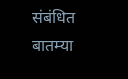संबंधित बातम्या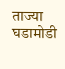ताज्या घडामोडी